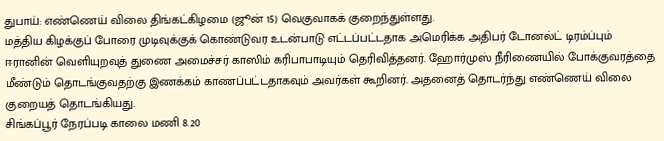துபாய்: எண்ணெய் விலை திங்கட்கிழமை (ஜூன் 15) வெகுவாகக் குறைந்துள்ளது.
மத்திய கிழக்குப் போரை முடிவுக்குக் கொண்டுவர உடன்பாடு எட்டப்பட்டதாக அமெரிக்க அதிபர் டோனல்ட் டிரம்ப்பும் ஈரானின் வெளியுறவுத் துணை அமைச்சர் காஸிம் கரிபாபாடியும் தெரிவித்தனர். ஹோர்முஸ் நீரிணையில் போக்குவரத்தை மீண்டும் தொடங்குவதற்கு இணக்கம் காணப்பட்டதாகவும் அவர்கள் கூறினர். அதனைத் தொடர்ந்து எண்ணெய் விலை குறையத் தொடங்கியது.
சிங்கப்பூர் நேரப்படி காலை மணி 8.20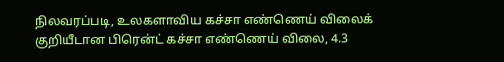நிலவரப்படி, உலகளாவிய கச்சா எண்ணெய் விலைக் குறியீடான பிரென்ட் கச்சா எண்ணெய் விலை, 4.3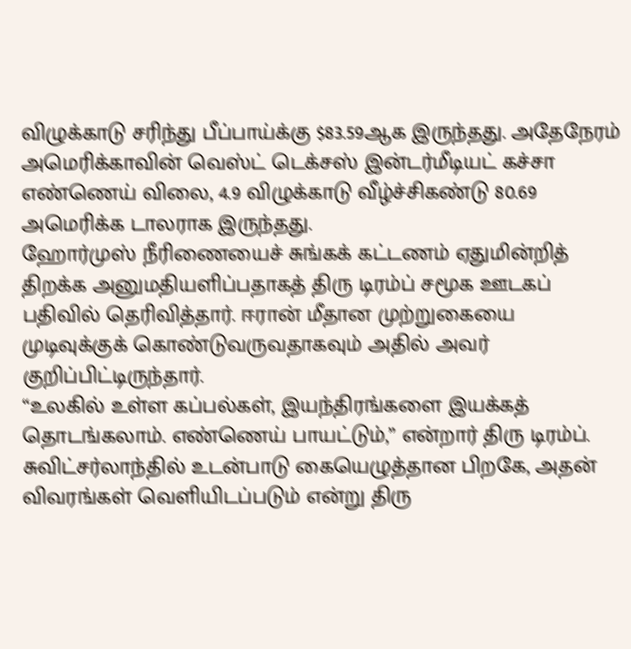விழுக்காடு சரிந்து பீப்பாய்க்கு $83.59ஆக இருந்தது. அதேநேரம் அமெரிக்காவின் வெஸ்ட் டெக்சஸ் இன்டர்மீடியட் கச்சா எண்ணெய் விலை, 4.9 விழுக்காடு வீழ்ச்சிகண்டு 80.69 அமெரிக்க டாலராக இருந்தது.
ஹோர்முஸ் நீரிணையைச் சுங்கக் கட்டணம் ஏதுமின்றித் திறக்க அனுமதியளிப்பதாகத் திரு டிரம்ப் சமூக ஊடகப் பதிவில் தெரிவித்தார். ஈரான் மீதான முற்றுகையை முடிவுக்குக் கொண்டுவருவதாகவும் அதில் அவர் குறிப்பிட்டிருந்தார்.
“உலகில் உள்ள கப்பல்கள், இயந்திரங்களை இயக்கத் தொடங்கலாம். எண்ணெய் பாயட்டும்,” என்றார் திரு டிரம்ப்.
சுவிட்சர்லாந்தில் உடன்பாடு கையெழுத்தான பிறகே, அதன் விவரங்கள் வெளியிடப்படும் என்று திரு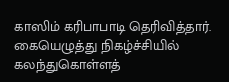காஸிம் கரிபாபாடி தெரிவித்தார். கையெழுத்து நிகழ்ச்சியில் கலந்துகொள்ளத்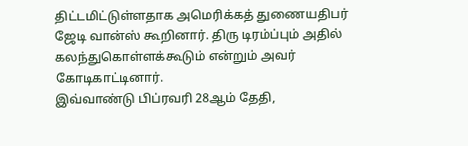திட்டமிட்டுள்ளதாக அமெரிக்கத் துணையதிபர் ஜேடி வான்ஸ் கூறினார். திரு டிரம்ப்பும் அதில் கலந்துகொள்ளக்கூடும் என்றும் அவர் கோடிகாட்டினார்.
இவ்வாண்டு பிப்ரவரி 28ஆம் தேதி,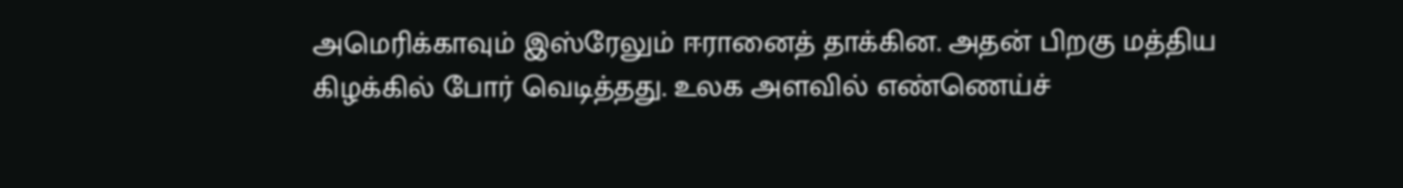அமெரிக்காவும் இஸ்ரேலும் ஈரானைத் தாக்கின. அதன் பிறகு மத்திய கிழக்கில் போர் வெடித்தது. உலக அளவில் எண்ணெய்ச்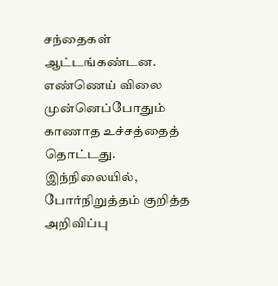சந்தைகள் ஆட்டங்கண்டன. எண்ணெய் விலை முன்னெப்போதும் காணாத உச்சத்தைத் தொட்டது. இந்நிலையில், போர்நிறுத்தம் குறித்த அறிவிப்பு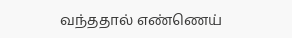வந்ததால் எண்ணெய்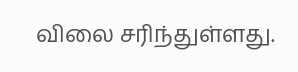விலை சரிந்துள்ளது.